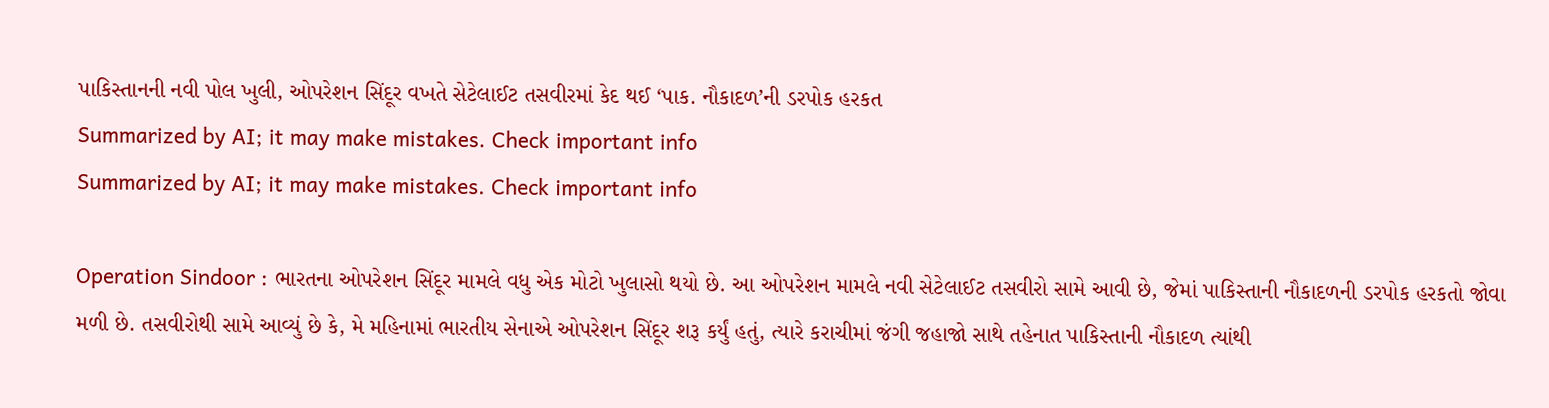પાકિસ્તાનની નવી પોલ ખુલી, ઓપરેશન સિંદૂર વખતે સેટેલાઈટ તસવીરમાં કેદ થઈ ‘પાક. નૌકાદળ’ની ડરપોક હરકત
Summarized by AI; it may make mistakes. Check important info
Summarized by AI; it may make mistakes. Check important info

Operation Sindoor : ભારતના ઓપરેશન સિંદૂર મામલે વધુ એક મોટો ખુલાસો થયો છે. આ ઓપરેશન મામલે નવી સેટેલાઈટ તસવીરો સામે આવી છે, જેમાં પાકિસ્તાની નૌકાદળની ડરપોક હરકતો જોવા મળી છે. તસવીરોથી સામે આવ્યું છે કે, મે મહિનામાં ભારતીય સેનાએ ઓપરેશન સિંદૂર શરૂ કર્યું હતું, ત્યારે કરાચીમાં જંગી જહાજો સાથે તહેનાત પાકિસ્તાની નૌકાદળ ત્યાંથી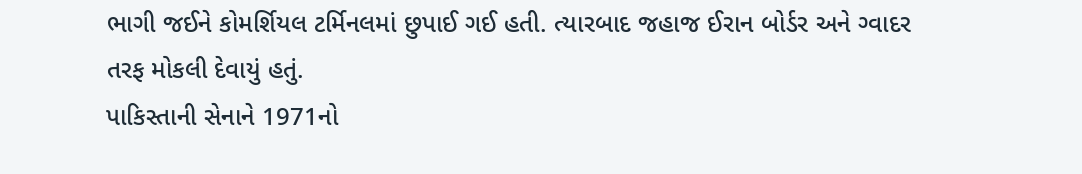ભાગી જઈને કોમર્શિયલ ટર્મિનલમાં છુપાઈ ગઈ હતી. ત્યારબાદ જહાજ ઈરાન બોર્ડર અને ગ્વાદર તરફ મોકલી દેવાયું હતું.
પાકિસ્તાની સેનાને 1971નો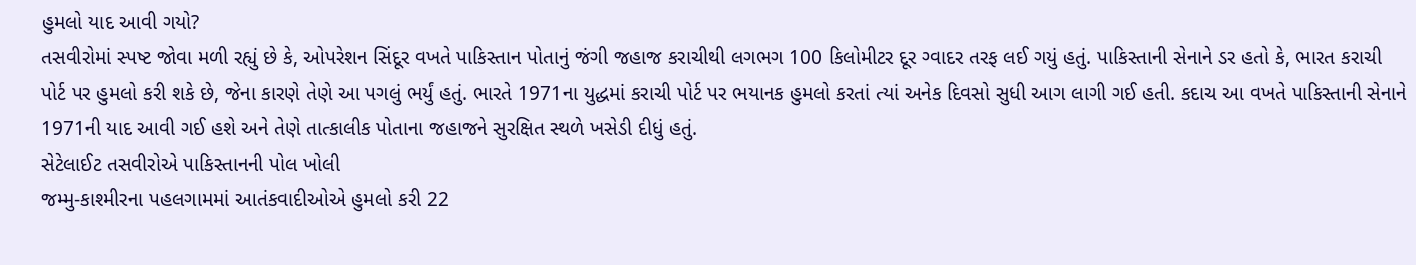હુમલો યાદ આવી ગયો?
તસવીરોમાં સ્પષ્ટ જોવા મળી રહ્યું છે કે, ઓપરેશન સિંદૂર વખતે પાકિસ્તાન પોતાનું જંગી જહાજ કરાચીથી લગભગ 100 કિલોમીટર દૂર ગ્વાદર તરફ લઈ ગયું હતું. પાકિસ્તાની સેનાને ડર હતો કે, ભારત કરાચી પોર્ટ પર હુમલો કરી શકે છે, જેના કારણે તેણે આ પગલું ભર્યું હતું. ભારતે 1971ના યુદ્ધમાં કરાચી પોર્ટ પર ભયાનક હુમલો કરતાં ત્યાં અનેક દિવસો સુધી આગ લાગી ગઈ હતી. કદાચ આ વખતે પાકિસ્તાની સેનાને 1971ની યાદ આવી ગઈ હશે અને તેણે તાત્કાલીક પોતાના જહાજને સુરક્ષિત સ્થળે ખસેડી દીધું હતું.
સેટેલાઈટ તસવીરોએ પાકિસ્તાનની પોલ ખોલી
જમ્મુ-કાશ્મીરના પહલગામમાં આતંકવાદીઓએ હુમલો કરી 22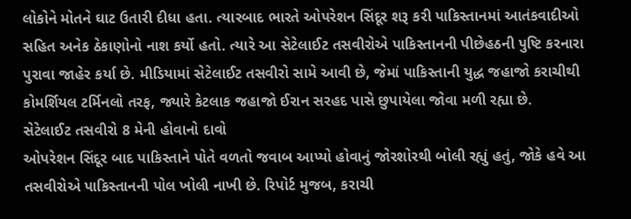લોકોને મોતને ઘાટ ઉતારી દીધા હતા. ત્યારબાદ ભારતે ઓપરેશન સિંદૂર શરૂ કરી પાકિસ્તાનમાં આતંકવાદીઓ સહિત અનેક ઠેકાણોનો નાશ કર્યો હતો. ત્યારે આ સેટેલાઈટ તસવીરોએ પાકિસ્તાનની પીછેહઠની પુષ્ટિ કરનારા પુરાવા જાહેર કર્યા છે. મીડિયામાં સેટેલાઈટ તસવીરો સામે આવી છે, જેમાં પાકિસ્તાની યુદ્ધ જહાજો કરાચીથી કોમર્શિયલ ટર્મિનલો તરફ, જ્યારે કેટલાક જહાજો ઈરાન સરહદ પાસે છુપાયેલા જોવા મળી રહ્યા છે.
સેટેલાઈટ તસવીરો 8 મેની હોવાનો દાવો
ઓપરેશન સિંદૂર બાદ પાકિસ્તાને પોતે વળતો જવાબ આપ્યો હોવાનું જોરશોરથી બોલી રહ્યું હતું, જોકે હવે આ તસવીરોએ પાકિસ્તાનની પોલ ખોલી નાખી છે. રિપોર્ટ મુજબ, કરાચી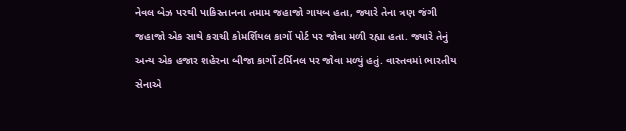નેવલ બેઝ પરથી પાકિસ્તાનના તમામ જહાજો ગાયબ હતા, જ્યારે તેના ત્રણ જંગી જહાજો એક સાથે કરાચી કોમર્શિયલ કાર્ગો પોર્ટ પર જોવા મળી રહ્યા હતા. જ્યારે તેનું અન્ય એક હજાર શહેરના બીજા કાર્ગો ટર્મિનલ પર જોવા મળ્યું હતું. વાસ્તવમાં ભારતીય સેનાએ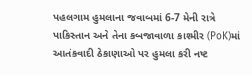પહલગામ હુમલાના જવાબમાં 6-7 મેની રાત્રે પાકિસ્તાન અને તેના કબજાવાળા કાશ્મીર (PoK)માં આતંકવાદી ઠેકાણાઓ પર હુમલા કરી નષ્ટ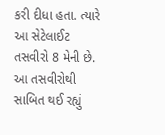કરી દીધા હતા. ત્યારે આ સેટેલાઈટ તસવીરો 8 મેની છે. આ તસવીરોથી સાબિત થઈ રહ્યું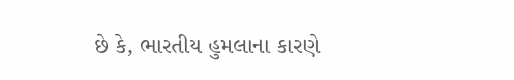છે કે, ભારતીય હુમલાના કારણે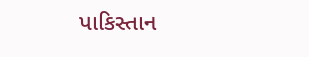પાકિસ્તાન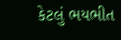કેટલું ભયભીત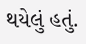થયેલું હતું.